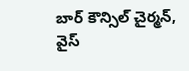బార్ కౌన్సిల్ చైర్మన్, వైస్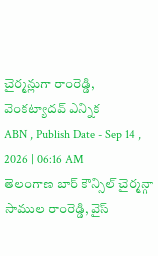చైర్మన్లుగా రాంరెడ్డి, వెంకట్యాదవ్ ఎన్నిక
ABN , Publish Date - Sep 14 , 2026 | 06:16 AM
తెలంగాణ బార్ కౌన్సిల్ చైర్మన్గా సాముల రాంరెడ్డి, వైస్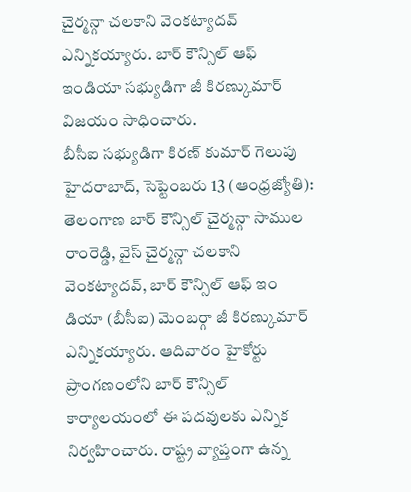చైర్మన్గా చలకాని వెంకట్యాదవ్ ఎన్నికయ్యారు. బార్ కౌన్సిల్ ఆఫ్ ఇండియా సభ్యుడిగా జీ కిరణ్కుమార్ విజయం సాధించారు.
బీసీఐ సభ్యుడిగా కిరణ్ కుమార్ గెలుపు
హైదరాబాద్, సెప్టెంబరు 13 (ఆంధ్రజ్యోతి): తెలంగాణ బార్ కౌన్సిల్ చైర్మన్గా సాముల రాంరెడ్డి, వైస్ చైర్మన్గా చలకాని వెంకట్యాదవ్, బార్ కౌన్సిల్ ఆఫ్ ఇం డియా (బీసీఐ) మెంబర్గా జీ కిరణ్కుమార్ ఎన్నికయ్యారు. ఆదివారం హైకోర్టు ప్రాంగణంలోని బార్ కౌన్సిల్ కార్యాలయంలో ఈ పదవులకు ఎన్నిక నిర్వహించారు. రాష్ట్ర వ్యాప్తంగా ఉన్న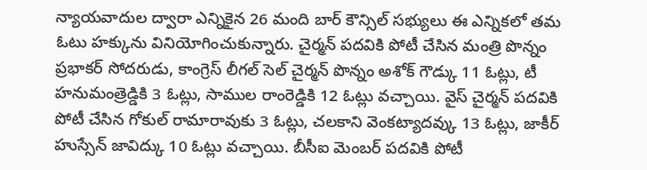న్యాయవాదుల ద్వారా ఎన్నికైన 26 మంది బార్ కౌన్సిల్ సభ్యులు ఈ ఎన్నికలో తమ ఓటు హక్కును వినియోగించుకున్నారు. చైర్మన్ పదవికి పోటీ చేసిన మంత్రి పొన్నం ప్రభాకర్ సోదరుడు, కాంగ్రెస్ లీగల్ సెల్ చైర్మన్ పొన్నం అశోక్ గౌడ్కు 11 ఓట్లు, టీ హనుమంత్రెడ్డికి 3 ఓట్లు, సాముల రాంరెడ్డికి 12 ఓట్లు వచ్చాయి. వైస్ చైర్మన్ పదవికి పోటీ చేసిన గోకుల్ రామారావుకు 3 ఓట్లు, చలకాని వెంకట్యాదవ్కు 13 ఓట్లు, జాకీర్ హుస్సేన్ జావిద్కు 10 ఓట్లు వచ్చాయి. బీసీఐ మెంబర్ పదవికి పోటీ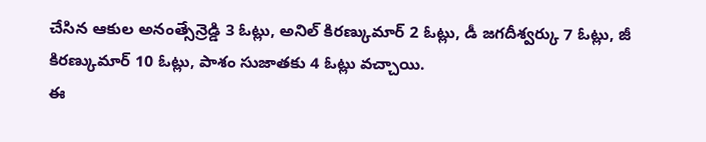చేసిన ఆకుల అనంత్సేన్రెడ్డి 3 ఓట్లు, అనిల్ కిరణ్కుమార్ 2 ఓట్లు, డీ జగదీశ్వర్కు 7 ఓట్లు, జీ కిరణ్కుమార్ 10 ఓట్లు, పాశం సుజాతకు 4 ఓట్లు వచ్చాయి.
ఈ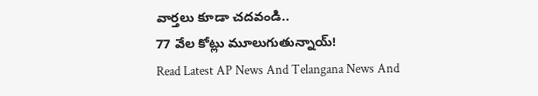వార్తలు కూడా చదవండి..
77 వేల కోట్లు మూలుగుతున్నాయ్!
Read Latest AP News And Telangana News And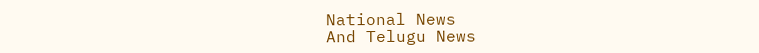National News
And Telugu News